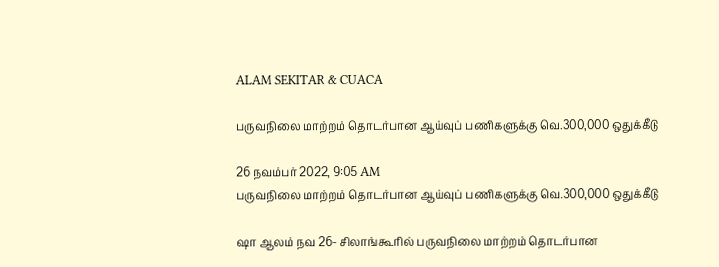ALAM SEKITAR & CUACA

பருவநிலை மாற்றம் தொடர்பான ஆய்வுப் பணிகளுக்கு வெ.300,000 ஒதுக்கீடு

26 நவம்பர் 2022, 9:05 AM
பருவநிலை மாற்றம் தொடர்பான ஆய்வுப் பணிகளுக்கு வெ.300,000 ஒதுக்கீடு

ஷா ஆலம் நவ 26- சிலாங்கூரில் பருவநிலை மாற்றம் தொடர்பான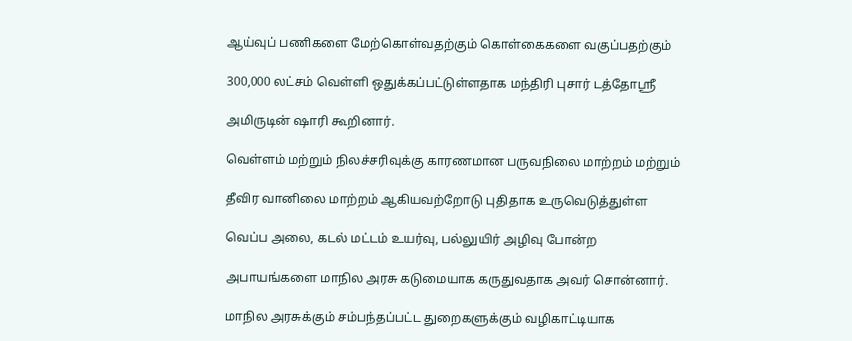ஆய்வுப் பணிகளை மேற்கொள்வதற்கும் கொள்கைகளை வகுப்பதற்கும்

300,000 லட்சம் வெள்ளி ஒதுக்கப்பட்டுள்ளதாக மந்திரி புசார் டத்தோஸ்ரீ

அமிருடின் ஷாரி கூறினார்.

வெள்ளம் மற்றும் நிலச்சரிவுக்கு காரணமான பருவநிலை மாற்றம் மற்றும்

தீவிர வானிலை மாற்றம் ஆகியவற்றோடு புதிதாக உருவெடுத்துள்ள

வெப்ப அலை, கடல் மட்டம் உயர்வு, பல்லுயிர் அழிவு போன்ற

அபாயங்களை மாநில அரசு கடுமையாக கருதுவதாக அவர் சொன்னார்.

மாநில அரசுக்கும் சம்பந்தப்பட்ட துறைகளுக்கும் வழிகாட்டியாக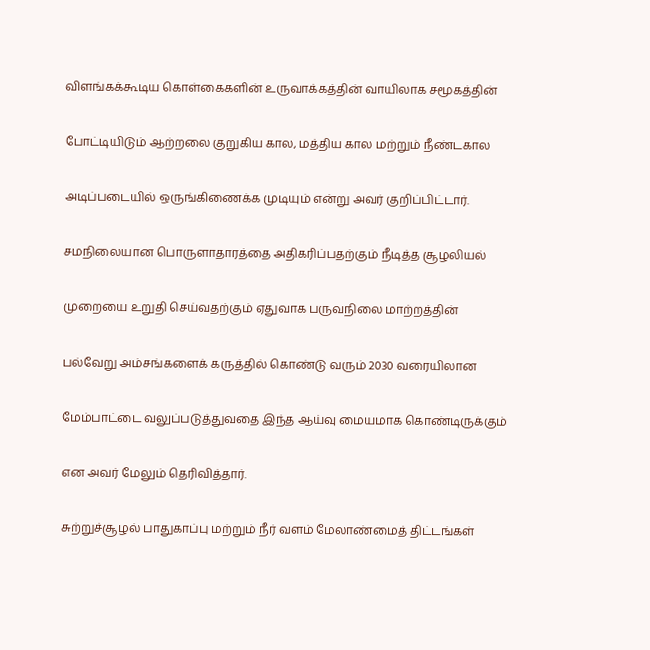விளங்கக்கூடிய கொள்கைகளின் உருவாக்கத்தின் வாயிலாக சமூகத்தின்

போட்டியிடும் ஆற்றலை குறுகிய கால, மத்திய கால மற்றும் நீண்டகால

அடிப்படையில் ஒருங்கிணைக்க முடியும் என்று அவர் குறிப்பிட்டார்.

சமநிலையான பொருளாதாரத்தை அதிகரிப்பதற்கும் நீடித்த சூழலியல்

முறையை உறுதி செய்வதற்கும் ஏதுவாக பருவநிலை மாற்றத்தின்

பல்வேறு அம்சங்களைக் கருத்தில் கொண்டு வரும் 2030 வரையிலான

மேம்பாட்டை வலுப்படுத்துவதை இந்த ஆய்வு மையமாக கொண்டிருக்கும்

என அவர் மேலும் தெரிவித்தார்.

சுற்றுச்சூழல் பாதுகாப்பு மற்றும் நீர் வளம் மேலாண்மைத் திட்டங்கள்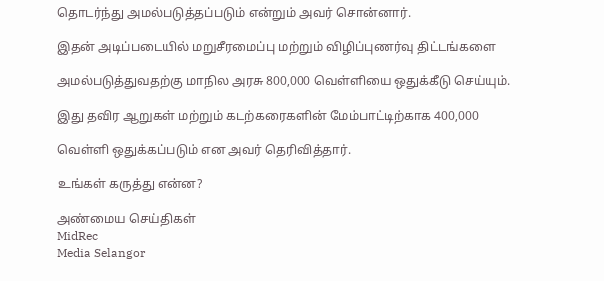தொடர்ந்து அமல்படுத்தப்படும் என்றும் அவர் சொன்னார்.

இதன் அடிப்படையில் மறுசீரமைப்பு மற்றும் விழிப்புணர்வு திட்டங்களை

அமல்படுத்துவதற்கு மாநில அரசு 800,000 வெள்ளியை ஒதுக்கீடு செய்யும்.

இது தவிர ஆறுகள் மற்றும் கடற்கரைகளின் மேம்பாட்டிற்காக 400,000

வெள்ளி ஒதுக்கப்படும் என அவர் தெரிவித்தார்.

உங்கள் கருத்து என்ன?

அண்மைய செய்திகள்
MidRec
Media Selangor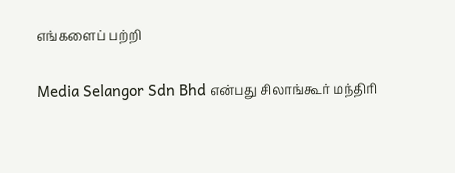எங்களைப் பற்றி

Media Selangor Sdn Bhd என்பது சிலாங்கூர் மந்திரி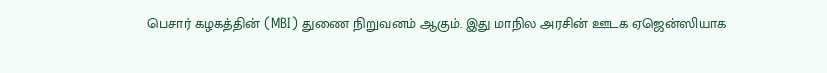பெசார் கழகத்தின் (MBI) துணை நிறுவனம் ஆகும். இது மாநில அரசின் ஊடக ஏஜென்ஸியாக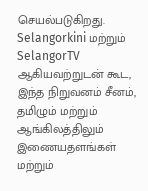செயல்படுகிறது. Selangorkini மற்றும் SelangorTV ஆகியவற்றுடன் கூட, இந்த நிறுவனம் சீனம், தமிழும் மற்றும் ஆங்கிலத்திலும் இணையதளங்கள் மற்றும்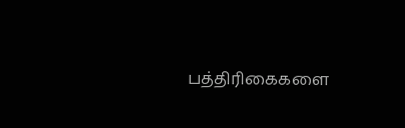பத்திரிகைகளை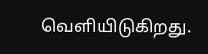வெளியிடுகிறது.